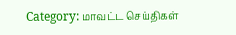Category: மாவட்ட செய்திகள்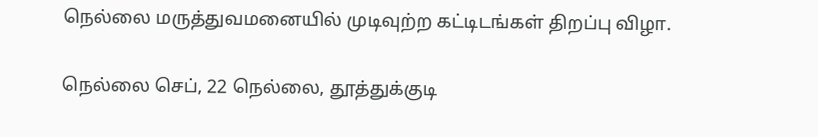நெல்லை மருத்துவமனையில் முடிவுற்ற கட்டிடங்கள் திறப்பு விழா.

நெல்லை செப், 22 நெல்லை, தூத்துக்குடி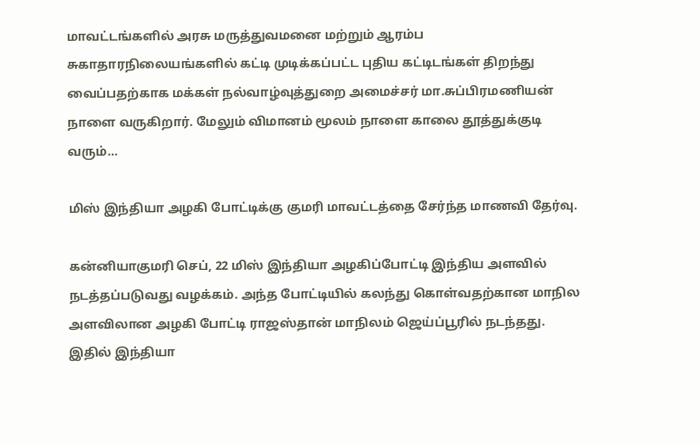மாவட்டங்களில் அரசு மருத்துவமனை மற்றும் ஆரம்ப சுகாதாரநிலையங்களில் கட்டி முடிக்கப்பட்ட புதிய கட்டிடங்கள் திறந்து வைப்பதற்காக மக்கள் நல்வாழ்வுத்துறை அமைச்சர் மா.சுப்பிரமணியன் நாளை வருகிறார். மேலும் விமானம் மூலம் நாளை காலை தூத்துக்குடி வரும்…

மிஸ் இந்தியா அழகி போட்டிக்கு குமரி மாவட்டத்தை சேர்ந்த மாணவி தேர்வு.

கன்னியாகுமரி செப், 22 மிஸ் இந்தியா அழகிப்போட்டி இந்திய அளவில் நடத்தப்படுவது வழக்கம். அந்த போட்டியில் கலந்து கொள்வதற்கான மாநில அளவிலான அழகி போட்டி ராஜஸ்தான் மாநிலம் ஜெய்ப்பூரில் நடந்தது. இதில் இந்தியா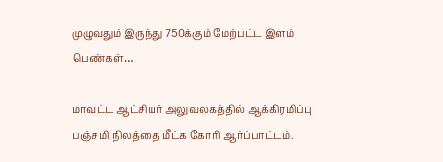முழுவதும் இருந்து 750க்கும் மேற்பட்ட இளம் பெண்கள்…

மாவட்ட ஆட்சியர் அலுவலகத்தில் ஆக்கிரமிப்பு பஞ்சமி நிலத்தை மீட்க கோரி ஆர்ப்பாட்டம்.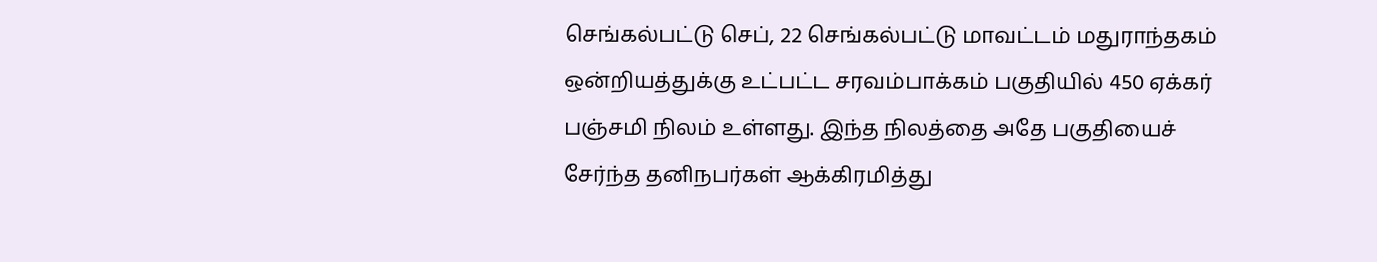செங்கல்பட்டு செப், 22 செங்கல்பட்டு மாவட்டம் மதுராந்தகம் ஒன்றியத்துக்கு உட்பட்ட சரவம்பாக்கம் பகுதியில் 450 ஏக்கர் பஞ்சமி நிலம் உள்ளது. இந்த நிலத்தை அதே பகுதியைச் சேர்ந்த தனிநபர்கள் ஆக்கிரமித்து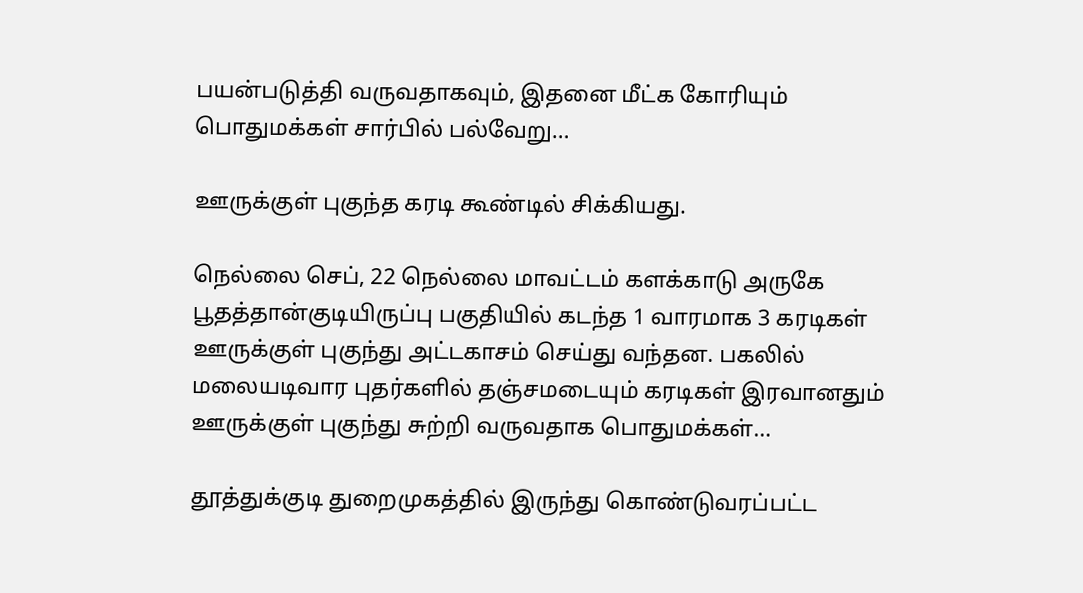பயன்படுத்தி வருவதாகவும், இதனை மீட்க கோரியும் பொதுமக்கள் சார்பில் பல்வேறு…

ஊருக்குள் புகுந்த கரடி கூண்டில் சிக்கியது.

நெல்லை செப், 22 நெல்லை மாவட்டம் களக்காடு அருகே பூதத்தான்குடியிருப்பு பகுதியில் கடந்த 1 வாரமாக 3 கரடிகள் ஊருக்குள் புகுந்து அட்டகாசம் செய்து வந்தன. பகலில் மலையடிவார புதர்களில் தஞ்சமடையும் கரடிகள் இரவானதும் ஊருக்குள் புகுந்து சுற்றி வருவதாக பொதுமக்கள்…

தூத்துக்குடி துறைமுகத்தில் இருந்து கொண்டுவரப்பட்ட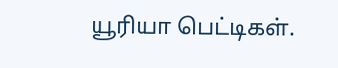யூரியா பெட்டிகள்.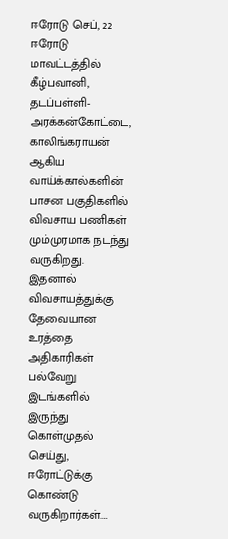ஈரோடு செப், 22 ஈரோடு மாவட்டத்தில் கீழ்பவானி, தடப்பள்ளி-அரக்கன்கோட்டை, காலிங்கராயன் ஆகிய வாய்க்கால்களின் பாசன பகுதிகளில் விவசாய பணிகள் மும்முரமாக நடந்து வருகிறது. இதனால் விவசாயத்துக்கு தேவையான உரத்தை அதிகாரிகள் பல்வேறு இடங்களில் இருந்து கொள்முதல் செய்து, ஈரோட்டுக்கு கொண்டு வருகிறார்கள்.…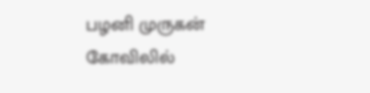பழனி முருகன் கோவிலில்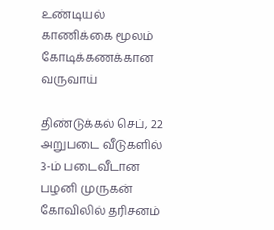உண்டியல் காணிக்கை மூலம் கோடிக்கணக்கான வருவாய்

திண்டுக்கல் செப், 22 அறுபடை வீடுகளில் 3-ம் படைவீடான பழனி முருகன் கோவிலில் தரிசனம்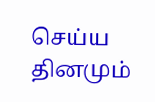செய்ய தினமும்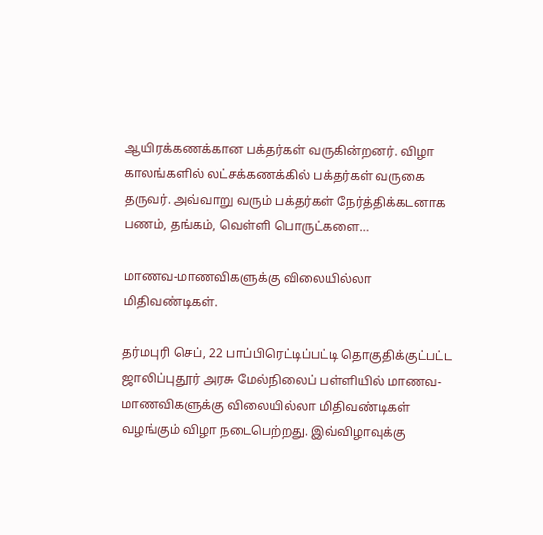ஆயிரக்கணக்கான பக்தர்கள் வருகின்றனர். விழா காலங்களில் லட்சக்கணக்கில் பக்தர்கள் வருகை தருவர். அவ்வாறு வரும் பக்தர்கள் நேர்த்திக்கடனாக பணம், தங்கம், வெள்ளி பொருட்களை…

மாணவ-மாணவிகளுக்கு விலையில்லா மிதிவண்டிகள்.

தர்மபுரி செப், 22 பாப்பிரெட்டிப்பட்டி தொகுதிக்குட்பட்ட ஜாலிப்புதூர் அரசு மேல்நிலைப் பள்ளியில் மாணவ-மாணவிகளுக்கு விலையில்லா மிதிவண்டிகள் வழங்கும் விழா நடைபெற்றது. இவ்விழாவுக்கு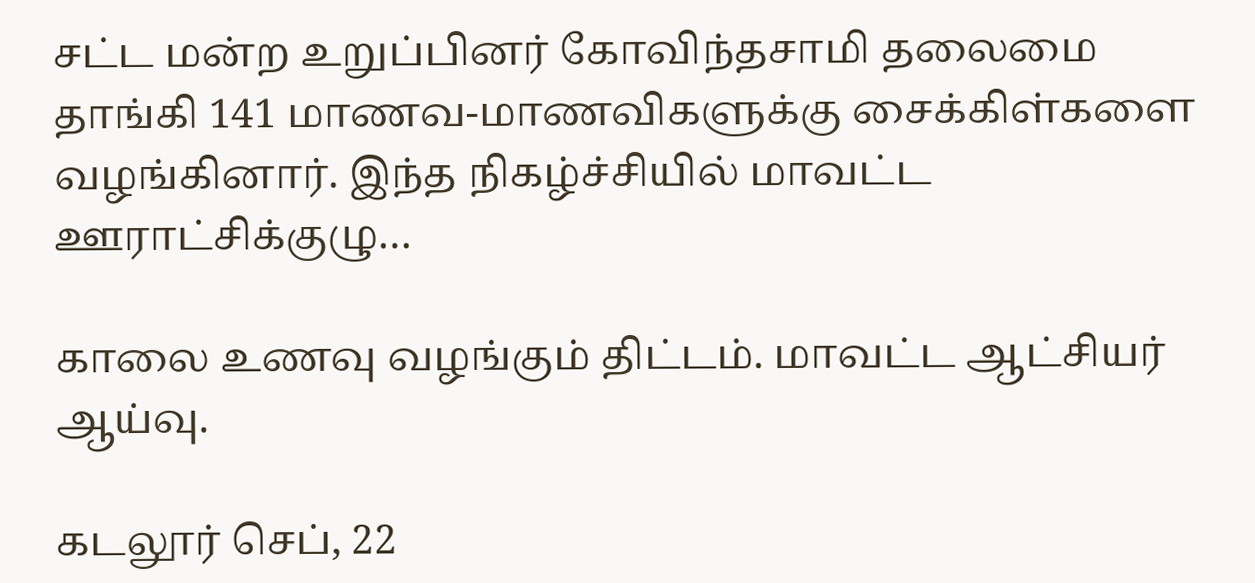சட்ட மன்ற உறுப்பினர் கோவிந்தசாமி தலைமை தாங்கி 141 மாணவ-மாணவிகளுக்கு சைக்கிள்களை வழங்கினார். இந்த நிகழ்ச்சியில் மாவட்ட ஊராட்சிக்குழு…

காலை உணவு வழங்கும் திட்டம். மாவட்ட ஆட்சியர் ஆய்வு.

கடலூர் செப், 22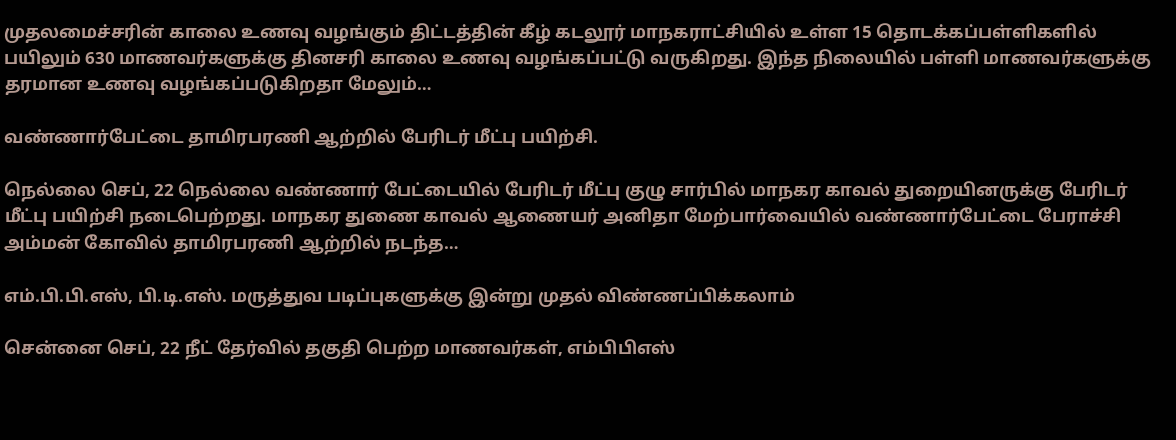முதலமைச்சரின் காலை உணவு வழங்கும் திட்டத்தின் கீழ் கடலூர் மாநகராட்சியில் உள்ள 15 தொடக்கப்பள்ளிகளில் பயிலும் 630 மாணவர்களுக்கு தினசரி காலை உணவு வழங்கப்பட்டு வருகிறது. இந்த நிலையில் பள்ளி மாணவர்களுக்கு தரமான உணவு வழங்கப்படுகிறதா மேலும்…

வண்ணார்பேட்டை தாமிரபரணி ஆற்றில் பேரிடர் மீட்பு பயிற்சி.

நெல்லை செப், 22 நெல்லை வண்ணார் பேட்டையில் பேரிடர் மீட்பு குழு சார்பில் மாநகர காவல் துறையினருக்கு பேரிடர் மீட்பு பயிற்சி நடைபெற்றது. மாநகர துணை காவல் ஆணையர் அனிதா மேற்பார்வையில் வண்ணார்பேட்டை பேராச்சி அம்மன் கோவில் தாமிரபரணி ஆற்றில் நடந்த…

எம்.பி.பி.எஸ், பி.டி.எஸ். மருத்துவ படிப்புகளுக்கு இன்று முதல் விண்ணப்பிக்கலாம்

சென்னை செப், 22 நீட் தேர்வில் தகுதி பெற்ற மாணவர்கள், எம்பிபிஎஸ்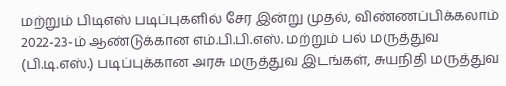மற்றும் பிடிஎஸ் படிப்புகளில் சேர இன்று முதல், விண்ணப்பிக்கலாம் 2022-23-ம் ஆண்டுக்கான எம்.பி.பி.எஸ். மற்றும் பல் மருத்துவ (பி.டி.எஸ்.) படிப்புக்கான அரசு மருத்துவ இடங்கள், சுயநிதி மருத்துவ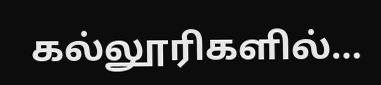கல்லூரிகளில்…